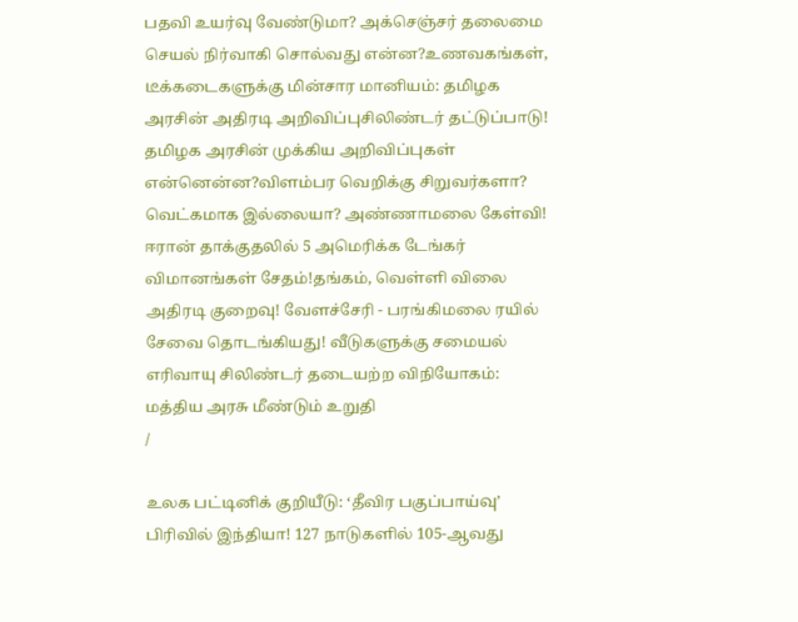பதவி உயர்வு வேண்டுமா? அக்செஞ்சர் தலைமை செயல் நிர்வாகி சொல்வது என்ன?உணவகங்கள், டீக்கடைகளுக்கு மின்சார மானியம்: தமிழக அரசின் அதிரடி அறிவிப்புசிலிண்டர் தட்டுப்பாடு! தமிழக அரசின் முக்கிய அறிவிப்புகள் என்னென்ன?விளம்பர வெறிக்கு சிறுவர்களா? வெட்கமாக இல்லையா? அண்ணாமலை கேள்வி! ஈரான் தாக்குதலில் 5 அமெரிக்க டேங்கர் விமானங்கள் சேதம்!தங்கம், வெள்ளி விலை அதிரடி குறைவு! வேளச்சேரி - பரங்கிமலை ரயில் சேவை தொடங்கியது! வீடுகளுக்கு சமையல் எரிவாயு சிலிண்டர் தடையற்ற விநியோகம்: மத்திய அரசு மீண்டும் உறுதி
/

உலக பட்டினிக் குறியீடு: ‘தீவிர பகுப்பாய்வு’ பிரிவில் இந்தியா! 127 நாடுகளில் 105-ஆவது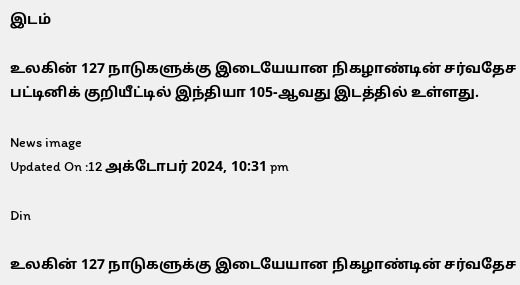இடம்

உலகின் 127 நாடுகளுக்கு இடையேயான நிகழாண்டின் சர்வதேச பட்டினிக் குறியீட்டில் இந்தியா 105-ஆவது இடத்தில் உள்ளது.

News image
Updated On :12 அக்டோபர் 2024, 10:31 pm

Din

உலகின் 127 நாடுகளுக்கு இடையேயான நிகழாண்டின் சர்வதேச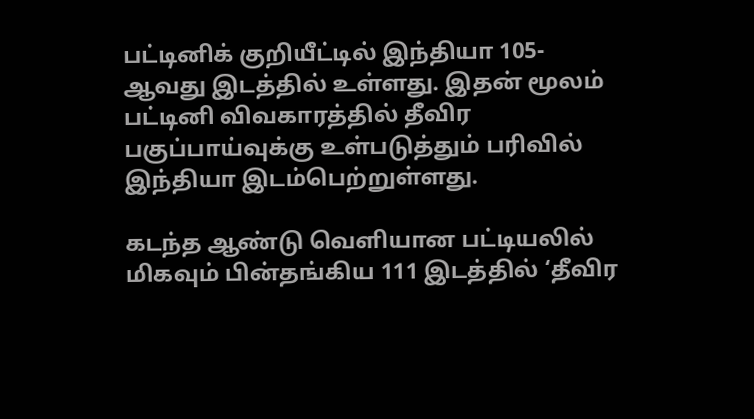பட்டினிக் குறியீட்டில் இந்தியா 105-ஆவது இடத்தில் உள்ளது. இதன் மூலம் பட்டினி விவகாரத்தில் தீவிர பகுப்பாய்வுக்கு உள்படுத்தும் பரிவில் இந்தியா இடம்பெற்றுள்ளது.

கடந்த ஆண்டு வெளியான பட்டியலில் மிகவும் பின்தங்கிய 111 இடத்தில் ‘தீவிர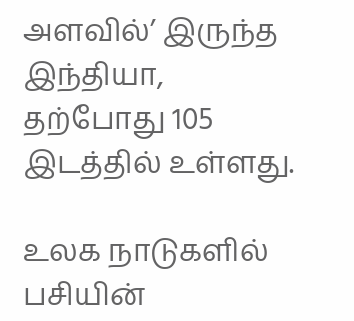அளவில்’ இருந்த இந்தியா, தற்போது 105 இடத்தில் உள்ளது.

உலக நாடுகளில் பசியின்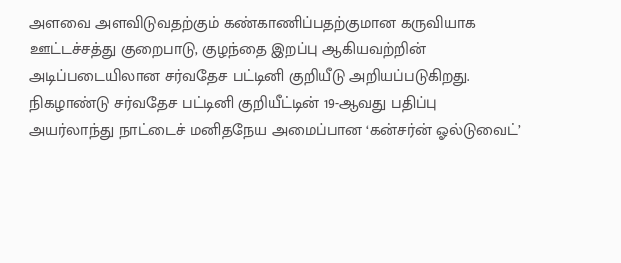அளவை அளவிடுவதற்கும் கண்காணிப்பதற்குமான கருவியாக ஊட்டச்சத்து குறைபாடு, குழந்தை இறப்பு ஆகியவற்றின் அடிப்படையிலான சர்வதேச பட்டினி குறியீடு அறியப்படுகிறது. நிகழாண்டு சர்வதேச பட்டினி குறியீட்டின் 19-ஆவது பதிப்பு அயர்லாந்து நாட்டைச் மனிதநேய அமைப்பான ‘கன்சர்ன் ஓல்டுவைட்’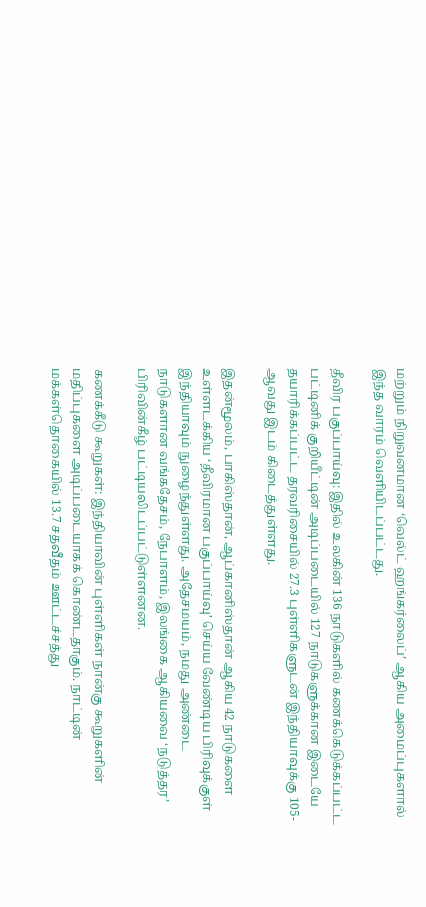மற்றும் நிறுவனமான ‘வெல்ட் ஹங்கர்லைப்’ ஆகிய அமைப்புகளால் இந்த வாரம் வெளியிடப்பட்டது.

தீவிர பகுப்பாய்வு: இதில் உலகின் 136 நாடுகளில் கணக்கெடுக்கப்பட்ட பட்டினிக் குறியீட்டின் அடிப்படையில் 127 நாடுகளுக்கான இடையே தயாரிக்கப்பட்ட தரவரிசையில் 27.3 புள்ளிகளுடன் இந்தியாவுக்கு 105-ஆவது இடம் கிடைத்துள்ளது.

இதன்மூலம், பாகிஸ்தான், ஆப்கானிஸ்தான் ஆகிய 42 நாடுகளை உள்ளடக்கிய ‘தீவிரமான பகுப்பாய்வு’ செய்ய வேண்டிய பிரிவுக்குள் இந்தியாவும் நுழைந்துள்ளது. அதேசமயம், நமது அண்டை நாடுகளான வங்கதேசம், நேபாளம், இலங்கை ஆகியவை ‘நடுத்தர’ பிரிவின்கீழ் பட்டியலிடப்பட்டுள்ளனன.

கணக்கீடு கூறுகள்: இந்தியாவின் புள்ளிகள் நான்கு கூறுகளின் மதிப்புகளை அடிப்படையாகக் கொண்டதாகும். நாட்டின் மக்கள்தொகையில் 13.7 சதவீதம் ஊட்டச்சத்து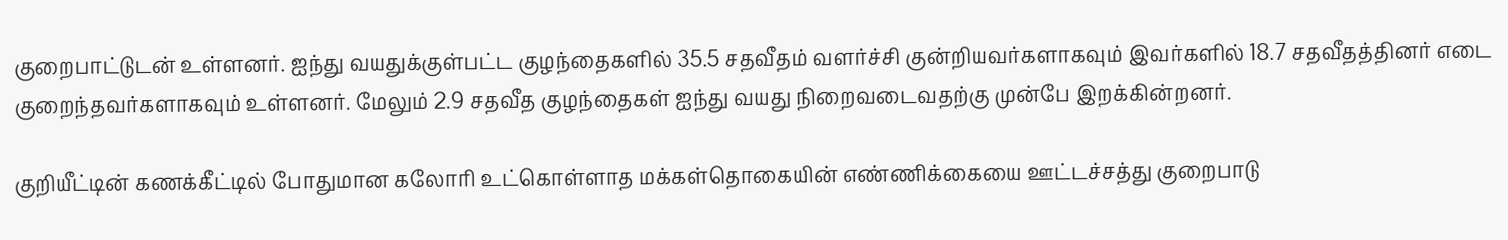குறைபாட்டுடன் உள்ளனர். ஐந்து வயதுக்குள்பட்ட குழந்தைகளில் 35.5 சதவீதம் வளர்ச்சி குன்றியவர்களாகவும் இவர்களில் 18.7 சதவீதத்தினர் எடை குறைந்தவர்களாகவும் உள்ளனர். மேலும் 2.9 சதவீத குழந்தைகள் ஐந்து வயது நிறைவடைவதற்கு முன்பே இறக்கின்றனர்.

குறியீட்டின் கணக்கீட்டில் போதுமான கலோரி உட்கொள்ளாத மக்கள்தொகையின் எண்ணிக்கையை ஊட்டச்சத்து குறைபாடு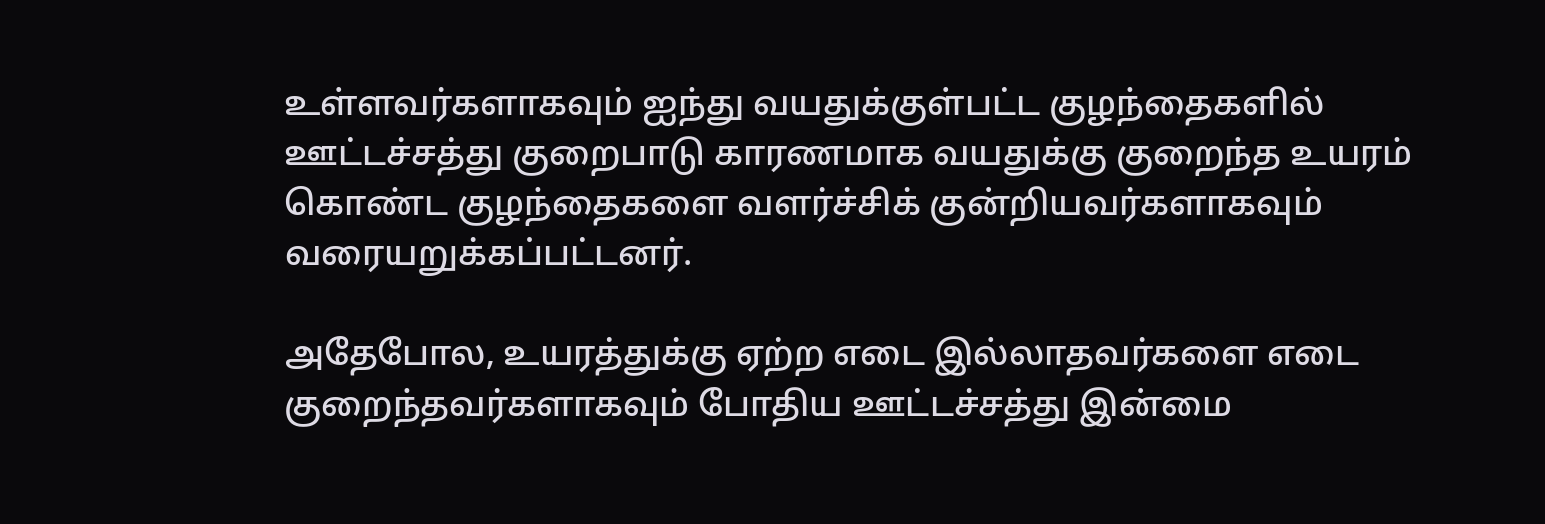உள்ளவர்களாகவும் ஐந்து வயதுக்குள்பட்ட குழந்தைகளில் ஊட்டச்சத்து குறைபாடு காரணமாக வயதுக்கு குறைந்த உயரம் கொண்ட குழந்தைகளை வளர்ச்சிக் குன்றியவர்களாகவும் வரையறுக்கப்பட்டனர்.

அதேபோல, உயரத்துக்கு ஏற்ற எடை இல்லாதவர்களை எடை குறைந்தவர்களாகவும் போதிய ஊட்டச்சத்து இன்மை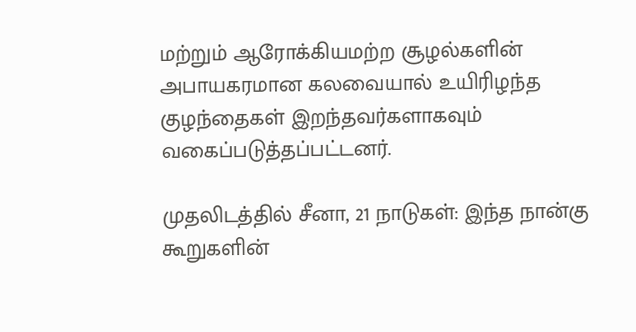மற்றும் ஆரோக்கியமற்ற சூழல்களின் அபாயகரமான கலவையால் உயிரிழந்த குழந்தைகள் இறந்தவர்களாகவும் வகைப்படுத்தப்பட்டனர்.

முதலிடத்தில் சீனா, 21 நாடுகள்: இந்த நான்கு கூறுகளின்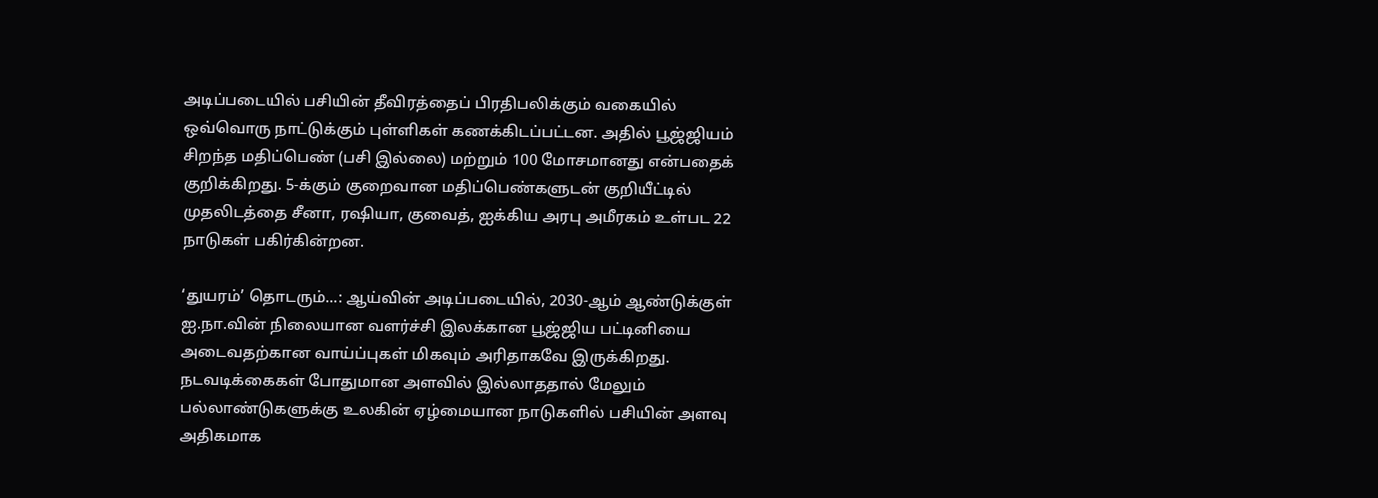அடிப்படையில் பசியின் தீவிரத்தைப் பிரதிபலிக்கும் வகையில் ஒவ்வொரு நாட்டுக்கும் புள்ளிகள் கணக்கிடப்பட்டன. அதில் பூஜ்ஜியம் சிறந்த மதிப்பெண் (பசி இல்லை) மற்றும் 100 மோசமானது என்பதைக் குறிக்கிறது. 5-க்கும் குறைவான மதிப்பெண்களுடன் குறியீட்டில் முதலிடத்தை சீனா, ரஷியா, குவைத், ஐக்கிய அரபு அமீரகம் உள்பட 22 நாடுகள் பகிர்கின்றன.

‘துயரம்’ தொடரும்...: ஆய்வின் அடிப்படையில், 2030-ஆம் ஆண்டுக்குள் ஐ.நா.வின் நிலையான வளர்ச்சி இலக்கான பூஜ்ஜிய பட்டினியை அடைவதற்கான வாய்ப்புகள் மிகவும் அரிதாகவே இருக்கிறது. நடவடிக்கைகள் போதுமான அளவில் இல்லாததால் மேலும் பல்லாண்டுகளுக்கு உலகின் ஏழ்மையான நாடுகளில் பசியின் அளவு அதிகமாக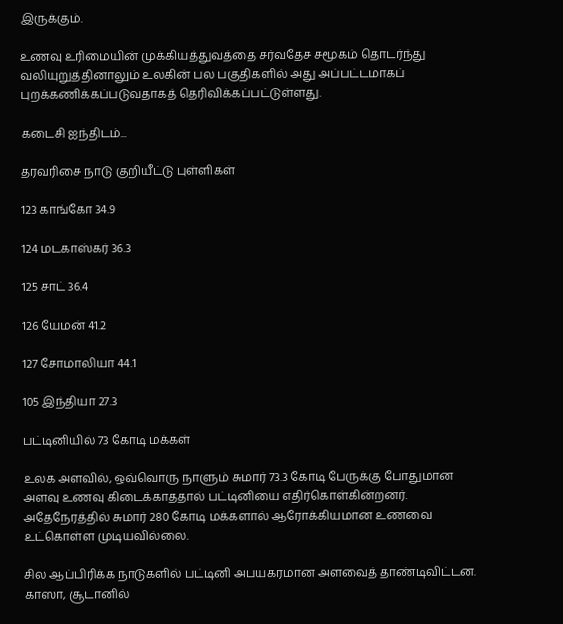இருக்கும்.

உணவு உரிமையின் முக்கியத்துவத்தை சர்வதேச சமூகம் தொடர்ந்து வலியுறுத்தினாலும் உலகின் பல பகுதிகளில் அது அப்பட்டமாகப் புறக்கணிக்கப்படுவதாகத் தெரிவிக்கப்பட்டுள்ளது.

கடைசி ஐந்திடம்...

தரவரிசை நாடு குறியீட்டு புள்ளிகள்

123 காங்கோ 34.9

124 மடகாஸ்கர் 36.3

125 சாட் 36.4

126 யேமன் 41.2

127 சோமாலியா 44.1

105 இந்தியா 27.3

பட்டினியில் 73 கோடி மக்கள்

உலக அளவில், ஒவ்வொரு நாளும் சுமார் 73.3 கோடி பேருக்கு போதுமான அளவு உணவு கிடைக்காததால் பட்டினியை எதிர்கொள்கின்றனர். அதேநேரத்தில் சுமார் 280 கோடி மக்களால் ஆரோக்கியமான உணவை உட்கொள்ள முடியவில்லை.

சில ஆப்பிரிக்க நாடுகளில் பட்டினி அபயகரமான அளவைத் தாண்டிவிட்டன. காஸா, சூடானில்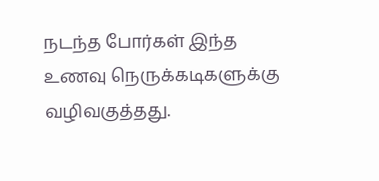நடந்த போர்கள் இந்த உணவு நெருக்கடிகளுக்கு வழிவகுத்தது.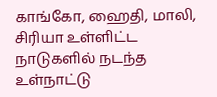காங்கோ, ஹைதி, மாலி, சிரியா உள்ளிட்ட நாடுகளில் நடந்த உள்நாட்டு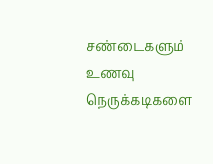சண்டைகளும் உணவு நெருக்கடிகளை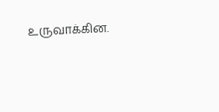உருவாக்கின.